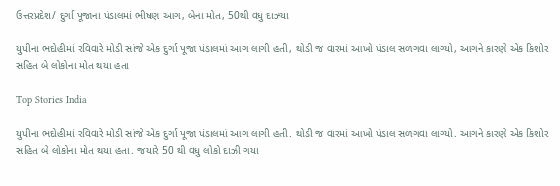ઉત્તરપ્રદેશ/ દુર્ગા પૂજાના પંડાલમાં ભીષણ આગ, બેના મોત, 50થી વધુ દાઝ્યા

યુપીના ભદોહીમાં રવિવારે મોડી સાંજે એક દુર્ગા પૂજા પંડાલમાં આગ લાગી હતી, થોડી જ વારમાં આખો પંડાલ સળગવા લાગ્યો, આગને કારણે એક કિશોર સહિત બે લોકોના મોત થયા હતા

Top Stories India

યુપીના ભદોહીમાં રવિવારે મોડી સાંજે એક દુર્ગા પૂજા પંડાલમાં આગ લાગી હતી. થોડી જ વારમાં આખો પંડાલ સળગવા લાગ્યો. આગને કારણે એક કિશોર સહિત બે લોકોના મોત થયા હતા. જયારે 50 થી વધુ લોકો દાઝી ગયા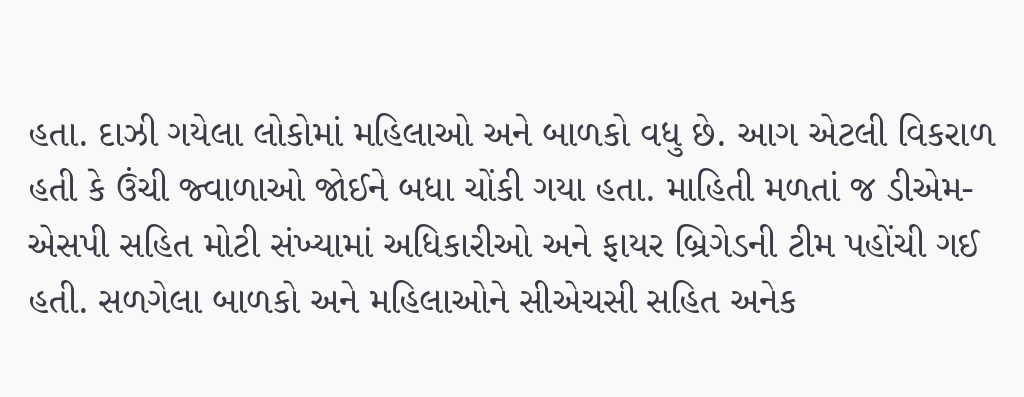હતા. દાઝી ગયેલા લોકોમાં મહિલાઓ અને બાળકો વધુ છે. આગ એટલી વિકરાળ હતી કે ઉંચી જ્વાળાઓ જોઈને બધા ચોંકી ગયા હતા. માહિતી મળતાં જ ડીએમ-એસપી સહિત મોટી સંખ્યામાં અધિકારીઓ અને ફાયર બ્રિગેડની ટીમ પહોંચી ગઈ હતી. સળગેલા બાળકો અને મહિલાઓને સીએચસી સહિત અનેક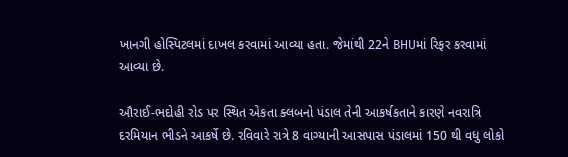ખાનગી હોસ્પિટલમાં દાખલ કરવામાં આવ્યા હતા. જેમાંથી 22ને BHUમાં રિફર કરવામાં આવ્યા છે.

ઔરાઈ-ભદોહી રોડ પર સ્થિત એકતા ક્લબનો પંડાલ તેની આકર્ષકતાને કારણે નવરાત્રિ દરમિયાન ભીડને આકર્ષે છે. રવિવારે રાત્રે 8 વાગ્યાની આસપાસ પંડાલમાં 150 થી વધુ લોકો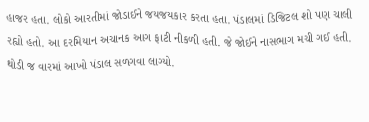હાજર હતા. લોકો આરતીમાં જોડાઈને જયજયકાર કરતા હતા. પંડાલમાં ડિજિટલ શો પણ ચાલી રહ્યો હતો. આ દરમિયાન અચાનક આગ ફાટી નીકળી હતી. જે જોઈને નાસભાગ મચી ગઈ હતી. થોડી જ વારમાં આખો પંડાલ સળગવા લાગ્યો.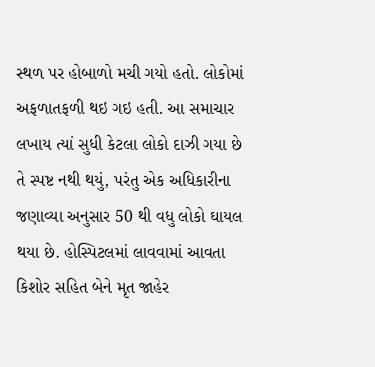સ્થળ પર હોબાળો મચી ગયો હતો. લોકોમાં અફળાતફળી થઇ ગઇ હતી. આ સમાચાર લખાય ત્યાં સુધી કેટલા લોકો દાઝી ગયા છે તે સ્પષ્ટ નથી થયું, પરંતુ એક અધિકારીના જણાવ્યા અનુસાર 50 થી વધુ લોકો ઘાયલ થયા છે. હોસ્પિટલમાં લાવવામાં આવતા કિશોર સહિત બેને મૃત જાહેર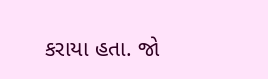કરાયા હતા. જો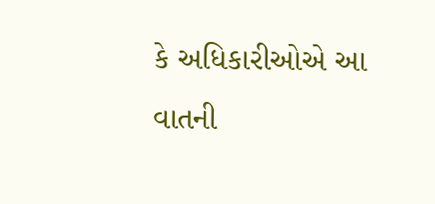કે અધિકારીઓએ આ વાતની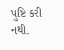પુષ્ટિ કરી નથી.